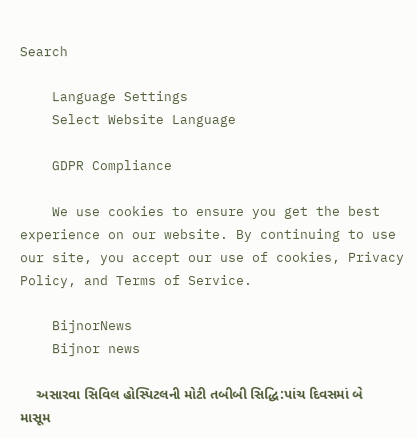Search

    Language Settings
    Select Website Language

    GDPR Compliance

    We use cookies to ensure you get the best experience on our website. By continuing to use our site, you accept our use of cookies, Privacy Policy, and Terms of Service.

    BijnorNews
    Bijnor news

    અસારવા સિવિલ હોસ્પિટલની મોટી તબીબી સિદ્ધિ:પાંચ દિવસમાં બે માસૂમ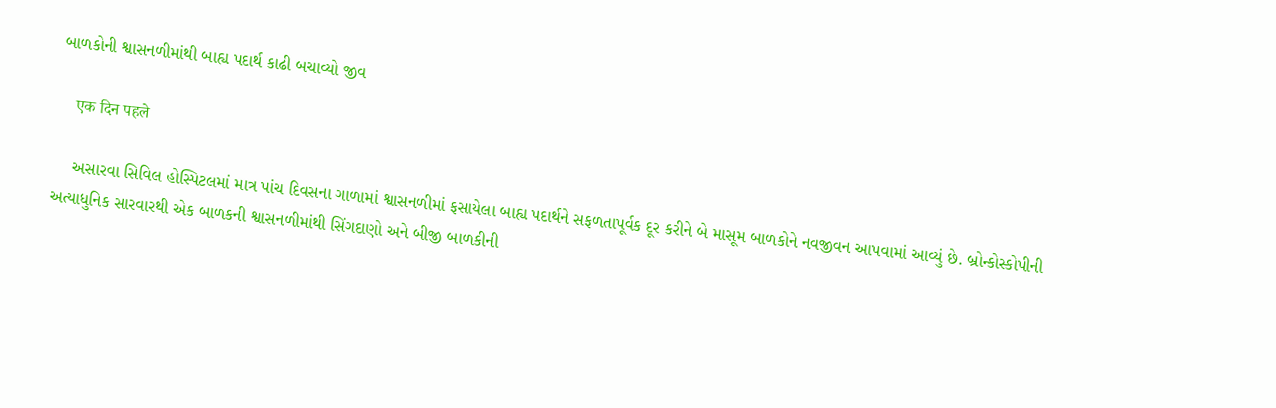બાળકોની શ્વાસનળીમાંથી બાહ્ય પદાર્થ કાઢી બચાવ્યો જીવ

    एक दिन पहले

    અસારવા સિવિલ હોસ્પિટલમાં માત્ર પાંચ દિવસના ગાળામાં શ્વાસનળીમાં ફસાયેલા બાહ્ય પદાર્થને સફળતાપૂર્વક દૂર કરીને બે માસૂમ બાળકોને નવજીવન આપવામાં આવ્યું છે. બ્રોન્કોસ્કોપીની અત્યાધુનિક સારવારથી એક બાળકની શ્વાસનળીમાંથી સિંગદાણો અને બીજી બાળકીની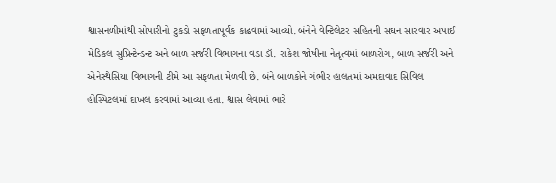શ્વાસનળીમાંથી સોપારીનો ટુકડો સફળતાપૂર્વક કાઢવામાં આવ્યો. બંનેને વેન્ટિલેટર સહિતની સઘન સારવાર અપાઈ મેડિકલ સુપ્રિન્ટેન્ડન્ટ અને બાળ સર્જરી વિભાગના વડા ડૉ. રાકેશ જોષીના નેતૃત્વમાં બાળરોગ, બાળ સર્જરી અને એનેસ્થેસિયા વિભાગની ટીમે આ સફળતા મેળવી છે. બંને બાળકોને ગંભીર હાલતમાં અમદાવાદ સિવિલ હોસ્પિટલમાં દાખલ કરવામાં આવ્યા હતા. શ્વાસ લેવામાં ભારે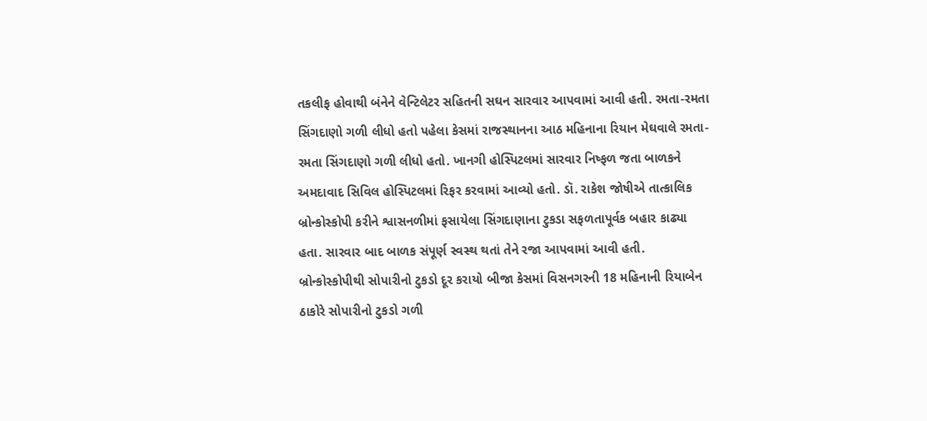તકલીફ હોવાથી બંનેને વેન્ટિલેટર સહિતની સઘન સારવાર આપવામાં આવી હતી. રમતા-રમતા સિંગદાણો ગળી લીધો હતો પહેલા કેસમાં રાજસ્થાનના આઠ મહિનાના રિયાન મેઘવાલે રમતા-રમતા સિંગદાણો ગળી લીધો હતો. ખાનગી હોસ્પિટલમાં સારવાર નિષ્ફળ જતા બાળકને અમદાવાદ સિવિલ હોસ્પિટલમાં રિફર કરવામાં આવ્યો હતો. ડૉ. રાકેશ જોષીએ તાત્કાલિક બ્રોન્કોસ્કોપી કરીને શ્વાસનળીમાં ફસાયેલા સિંગદાણાના ટુકડા સફળતાપૂર્વક બહાર કાઢ્યા હતા. સારવાર બાદ બાળક સંપૂર્ણ સ્વસ્થ થતાં તેને રજા આપવામાં આવી હતી. બ્રોન્કોસ્કોપીથી સોપારીનો ટુકડો દૂર કરાયો બીજા કેસમાં વિસનગરની 18 મહિનાની રિયાબેન ઠાકોરે સોપારીનો ટુકડો ગળી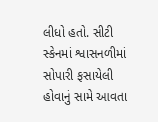લીધો હતો. સીટી સ્કેનમાં શ્વાસનળીમાં સોપારી ફસાયેલી હોવાનું સામે આવતા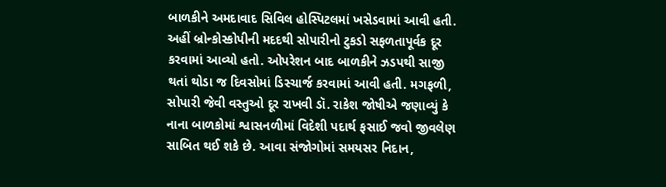બાળકીને અમદાવાદ સિવિલ હોસ્પિટલમાં ખસેડવામાં આવી હતી. અહીં બ્રોન્કોસ્કોપીની મદદથી સોપારીનો ટુકડો સફળતાપૂર્વક દૂર કરવામાં આવ્યો હતો. ઓપરેશન બાદ બાળકીને ઝડપથી સાજી થતાં થોડા જ દિવસોમાં ડિસ્ચાર્જ કરવામાં આવી હતી. મગફળી, સોપારી જેવી વસ્તુઓ દૂર રાખવી ડૉ. રાકેશ જોષીએ જણાવ્યું કે નાના બાળકોમાં શ્વાસનળીમાં વિદેશી પદાર્થ ફસાઈ જવો જીવલેણ સાબિત થઈ શકે છે. આવા સંજોગોમાં સમયસર નિદાન,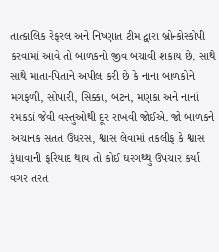તાત્કાલિક રેફરલ અને નિષ્ણાત ટીમ દ્વારા બ્રોન્કોસ્કોપી કરવામાં આવે તો બાળકનો જીવ બચાવી શકાય છે. સાથે સાથે માતા-પિતાને અપીલ કરી છે કે નાના બાળકોને મગફળી, સોપારી, સિક્કા, બટન, મણકા અને નાનાં રમકડાં જેવી વસ્તુઓથી દૂર રાખવી જોઈએ. જો બાળકને અચાનક સતત ઉધરસ, શ્વાસ લેવામાં તકલીફ કે શ્વાસ રૂંધાવાની ફરિયાદ થાય તો કોઈ ઘરગથ્થુ ઉપચાર કર્યા વગર તરત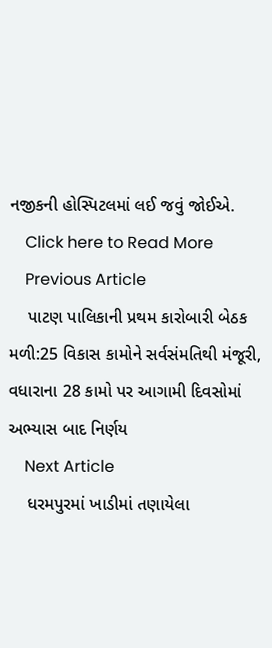નજીકની હોસ્પિટલમાં લઈ જવું જોઈએ.
    Click here to Read More
    Previous Article
    પાટણ પાલિકાની પ્રથમ કારોબારી બેઠક મળી:25 વિકાસ કામોને સર્વસંમતિથી મંજૂરી, વધારાના 28 કામો પર આગામી દિવસોમાં અભ્યાસ બાદ નિર્ણય
    Next Article
    ધરમપુરમાં ખાડીમાં તણાયેલા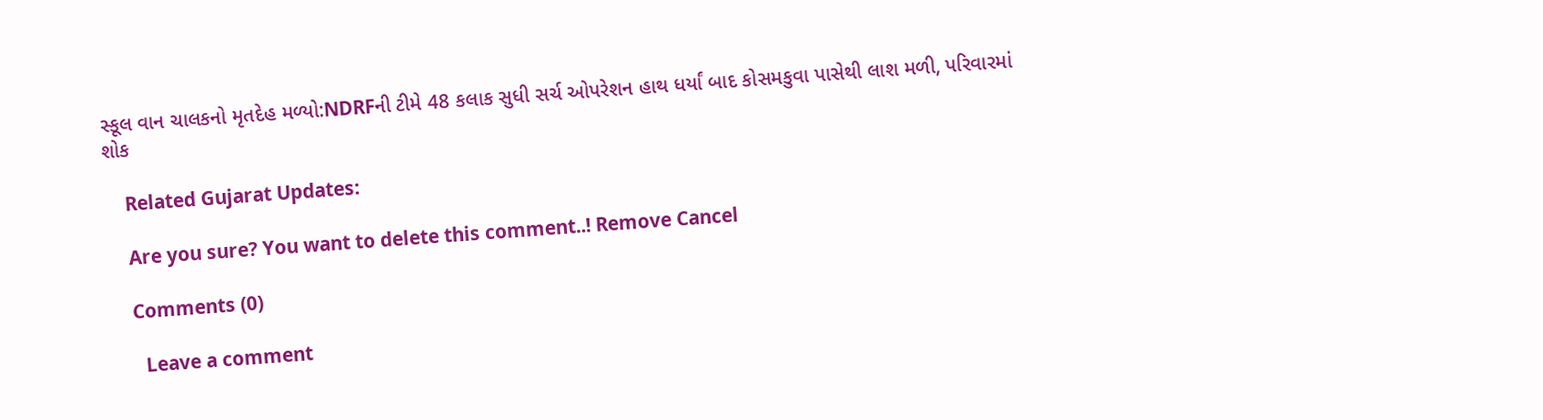સ્કૂલ વાન ચાલકનો મૃતદેહ મળ્યો:NDRFની ટીમે 48 કલાક સુધી સર્ચ ઓપરેશન હાથ ધર્યાં બાદ કોસમકુવા પાસેથી લાશ મળી, પરિવારમાં શોક

    Related Gujarat Updates:

    Are you sure? You want to delete this comment..! Remove Cancel

    Comments (0)

      Leave a comment